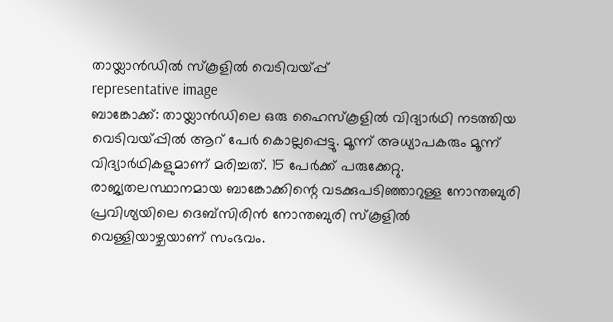തായ്ലാൻഡിൽ സ്കൂളിൽ വെടിവയ്പ്പ്
representative image
ബാങ്കോക്ക്: തായ്ലാൻഡിലെ ഒരു ഹൈസ്കൂളിൽ വിദ്യാർഥി നടത്തിയ വെടിവയ്പ്പിൽ ആറ് പേർ കൊല്ലപ്പെട്ടു. മൂന്ന് അധ്യാപകരും മൂന്ന് വിദ്യാർഥികളുമാണ് മരിച്ചത്. 15 പേർക്ക് പരുക്കേറ്റു. രാജ്യതലസ്ഥാനമായ ബാങ്കോക്കിന്റെ വടക്കുപടിഞ്ഞാറുള്ള നോന്തബുരി പ്രവിശ്യയിലെ ദെബ്സിരിൻ നോന്തബുരി സ്കൂളിൽ വെള്ളിയാഴ്ചയാണ് സംഭവം.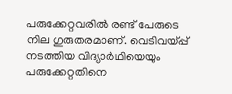പരുക്കേറ്റവരിൽ രണ്ട് പേരുടെ നില ഗുരുതരമാണ്. വെടിവയ്പ്പ് നടത്തിയ വിദ്യാർഥിയെയും പരുക്കേറ്റതിനെ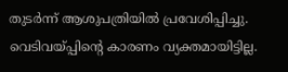തുടർന്ന് ആശുപത്രിയിൽ പ്രവേശിപ്പിച്ചു. വെടിവയ്പ്പിന്റെ കാരണം വ്യക്തമായിട്ടില്ല.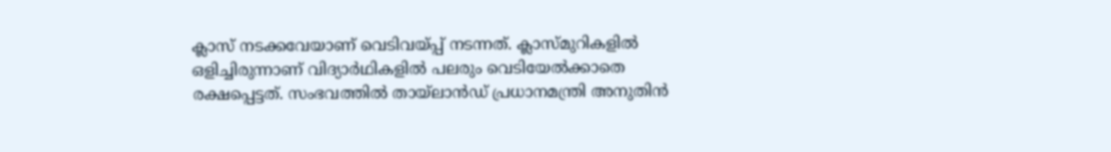ക്ലാസ് നടക്കവേയാണ് വെടിവയ്പ്പ് നടന്നത്. ക്ലാസ്മുറികളിൽ ഒളിച്ചിരുന്നാണ് വിദ്യാർഥികളിൽ പലരും വെടിയേൽക്കാതെ രക്ഷപ്പെട്ടത്. സംഭവത്തിൽ തായ്ലാൻഡ് പ്രധാനമന്ത്രി അനുതിൻ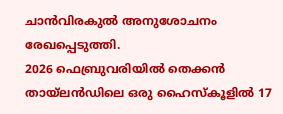ചാൻവിരകുൽ അനുശോചനം രേഖപ്പെടുത്തി.
2026 ഫെബ്രുവരിയിൽ തെക്കൻ തായ്ലൻഡിലെ ഒരു ഹൈസ്കൂളിൽ 17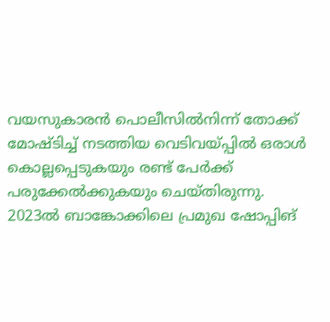വയസുകാരൻ പൊലീസിൽനിന്ന് തോക്ക് മോഷ്ടിച്ച് നടത്തിയ വെടിവയ്പ്പിൽ ഒരാൾ കൊല്ലപ്പെടുകയും രണ്ട് പേർക്ക് പരുക്കേൽക്കുകയും ചെയ്തിരുന്നു. 2023ൽ ബാങ്കോക്കിലെ പ്രമുഖ ഷോപ്പിങ്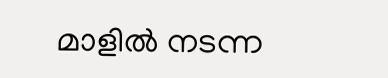മാളിൽ നടന്ന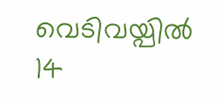വെടിവയ്പിൽ 14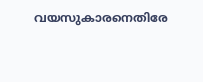വയസുകാരനെതിരേ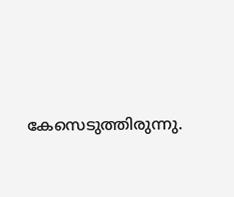കേസെടുത്തിരുന്നു.